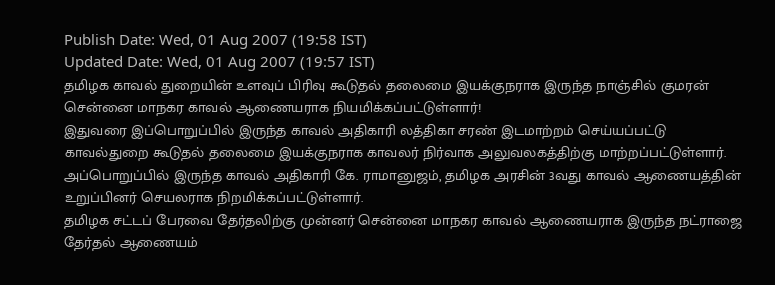Publish Date: Wed, 01 Aug 2007 (19:58 IST)
Updated Date: Wed, 01 Aug 2007 (19:57 IST)
தமிழக காவல் துறையின் உளவுப் பிரிவு கூடுதல் தலைமை இயக்குநராக இருந்த நாஞ்சில் குமரன் சென்னை மாநகர காவல் ஆணையராக நியமிக்கப்பட்டுள்ளார்!
இதுவரை இப்பொறுப்பில் இருந்த காவல் அதிகாரி லத்திகா சரண் இடமாற்றம் செய்யப்பட்டு காவல்துறை கூடுதல் தலைமை இயக்குநராக காவலர் நிர்வாக அலுவலகத்திற்கு மாற்றப்பட்டுள்ளார்.
அப்பொறுப்பில் இருந்த காவல் அதிகாரி கே. ராமானுஜம், தமிழக அரசின் 3வது காவல் ஆணையத்தின் உறுப்பினர் செயலராக நிறமிக்கப்பட்டுள்ளார்.
தமிழக சட்டப் பேரவை தேர்தலிற்கு முன்னர் சென்னை மாநகர காவல் ஆணையராக இருந்த நட்ராஜை தேர்தல் ஆணையம்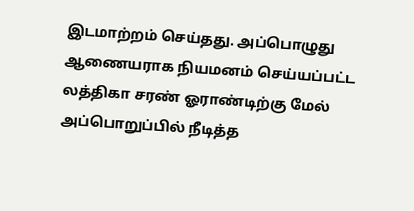இடமாற்றம் செய்தது. அப்பொழுது ஆணையராக நியமனம் செய்யப்பட்ட லத்திகா சரண் ஓராண்டிற்கு மேல் அப்பொறுப்பில் நீடித்த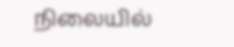நிலையில்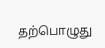தற்பொழுது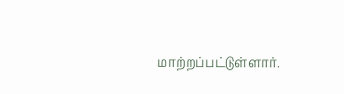மாற்றப்பட்டுள்ளார்.